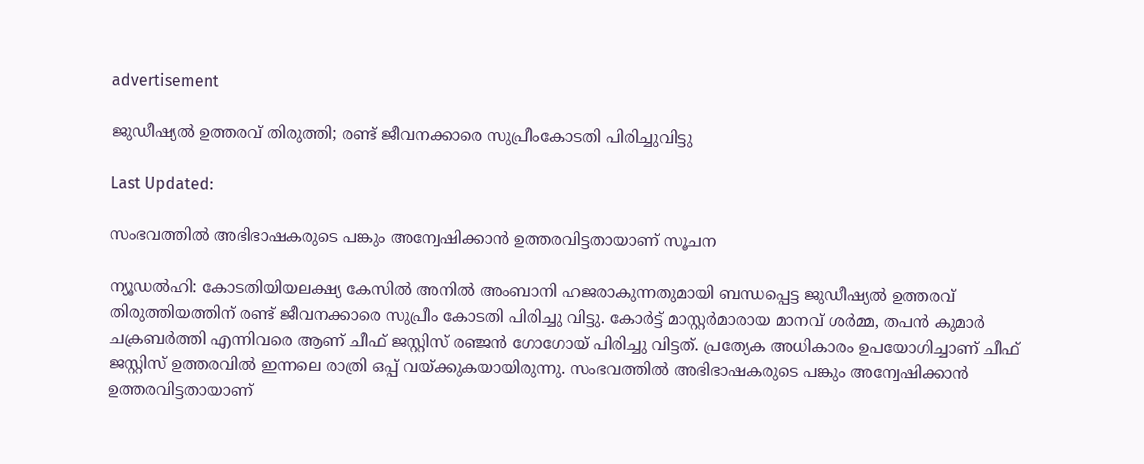advertisement

ജുഡീഷ്യൽ ഉത്തരവ് തിരുത്തി; രണ്ട് ജീവനക്കാരെ സുപ്രീംകോടതി പിരിച്ചുവിട്ടു

Last Updated:

സംഭവത്തിൽ അഭിഭാഷകരുടെ പങ്കും അന്വേഷിക്കാൻ ഉത്തരവിട്ടതായാണ് സൂചന

ന്യൂഡൽഹി: കോടതിയിയലക്ഷ്യ കേസിൽ അനിൽ അംബാനി ഹജരാകുന്നതുമായി ബന്ധപ്പെട്ട ജുഡീഷ്യൽ ഉത്തരവ് തിരുത്തിയത്തിന് രണ്ട് ജീവനക്കാരെ സുപ്രീം കോടതി പിരിച്ചു വിട്ടു. കോർട്ട് മാസ്റ്റർമാരായ മാനവ് ശർമ്മ, തപൻ കുമാർ ചക്രബർത്തി എന്നിവരെ ആണ് ചീഫ് ജസ്റ്റിസ് രഞ്ജൻ ഗോഗോയ് പിരിച്ചു വിട്ടത്. പ്രത്യേക അധികാരം ഉപയോഗിച്ചാണ് ചീഫ് ജസ്റ്റിസ് ഉത്തരവിൽ ഇന്നലെ രാത്രി ഒപ്പ് വയ്ക്കുകയായിരുന്നു. സംഭവത്തിൽ അഭിഭാഷകരുടെ പങ്കും അന്വേഷിക്കാൻ ഉത്തരവിട്ടതായാണ്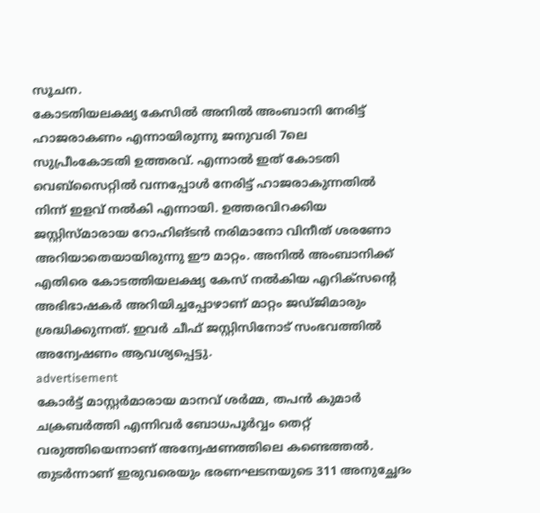സൂചന.
കോടതിയലക്ഷ്യ കേസിൽ അനിൽ അംബാനി നേരിട്ട് ഹാജരാകണം എന്നായിരുന്നു ജനുവരി 7ലെ സുപ്രീംകോടതി ഉത്തരവ്. എന്നാൽ ഇത് കോടതി വെബ്‌സൈറ്റിൽ വന്നപ്പോൾ നേരിട്ട് ഹാജരാകുന്നതിൽ നിന്ന് ഇളവ് നൽകി എന്നായി. ഉത്തരവിറക്കിയ ജസ്റ്റിസ്മാരായ റോഹിങ്ടൻ നരിമാനോ വിനീത് ശരണോ അറിയാതെയായിരുന്നു ഈ മാറ്റം. അനിൽ അംബാനിക്ക് എതിരെ കോടത്തിയലക്ഷ്യ കേസ് നൽകിയ എറിക്സന്റെ അഭിഭാഷകർ അറിയിച്ചപ്പോഴാണ് മാറ്റം ജഡ്ജിമാരും ശ്രദ്ധിക്കുന്നത്. ഇവർ ചീഫ് ജസ്റ്റിസിനോട് സംഭവത്തിൽ അന്വേഷണം ആവശ്യപ്പെട്ടു.
advertisement
കോർട്ട് മാസ്റ്റർമാരായ മാനവ് ശർമ്മ, തപൻ കുമാർ ചക്രബർത്തി എന്നിവർ ബോധപൂർവ്വം തെറ്റ് വരുത്തിയെന്നാണ് അന്വേഷണത്തിലെ കണ്ടെത്തൽ. തുടർന്നാണ് ഇരുവരെയും ഭരണഘടനയുടെ 311 അനുച്ഛേദം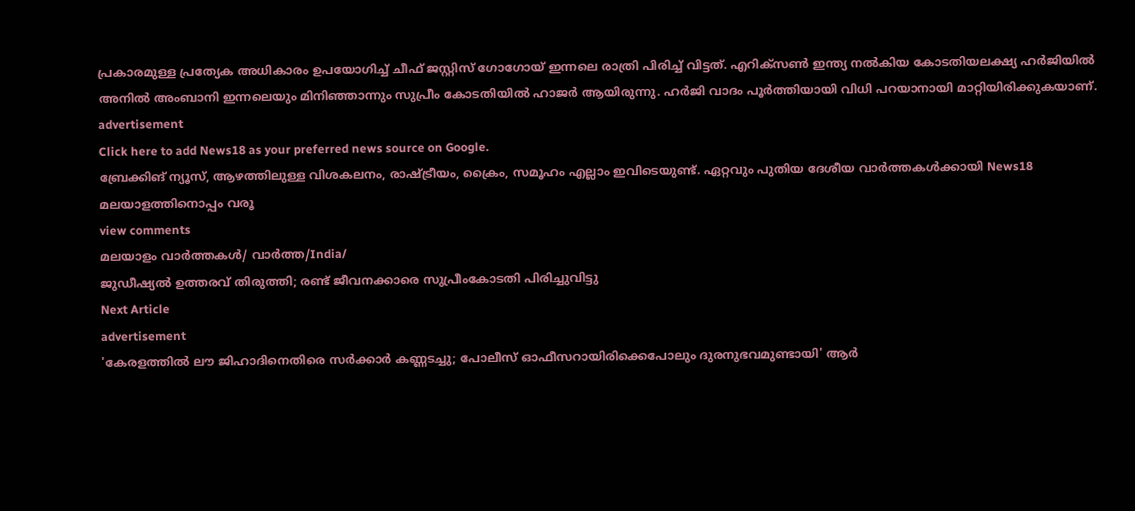പ്രകാരമുള്ള പ്രത്യേക അധികാരം ഉപയോഗിച്ച് ചീഫ് ജസ്റ്റിസ് ഗോഗോയ് ഇന്നലെ രാത്രി പിരിച്ച് വിട്ടത്. എറിക്‌സൺ ഇന്ത്യ നൽകിയ കോടതിയലക്ഷ്യ ഹർജിയിൽ അനിൽ അംബാനി ഇന്നലെയും മിനിഞ്ഞാന്നും സുപ്രീം കോടതിയിൽ ഹാജർ ആയിരുന്നു. ഹർജി വാദം പൂർത്തിയായി വിധി പറയാനായി മാറ്റിയിരിക്കുകയാണ്.
advertisement
Click here to add News18 as your preferred news source on Google.
ബ്രേക്കിങ് ന്യൂസ്, ആഴത്തിലുള്ള വിശകലനം, രാഷ്ട്രീയം, ക്രൈം, സമൂഹം എല്ലാം ഇവിടെയുണ്ട്. ഏറ്റവും പുതിയ ദേശീയ വാർത്തകൾക്കായി News18 മലയാളത്തിനൊപ്പം വരൂ
view comments
മലയാളം വാർത്തകൾ/ വാർത്ത/India/
ജുഡീഷ്യൽ ഉത്തരവ് തിരുത്തി; രണ്ട് ജീവനക്കാരെ സുപ്രീംകോടതി പിരിച്ചുവിട്ടു
Next Article
advertisement
'കേരളത്തില്‍ ലൗ ജിഹാദിനെതിരെ സര്‍ക്കാര്‍ കണ്ണടച്ചു; പോലീസ് ഓഫീസറായിരിക്കെപോലും ദുരനുഭവമുണ്ടായി' ആര്‍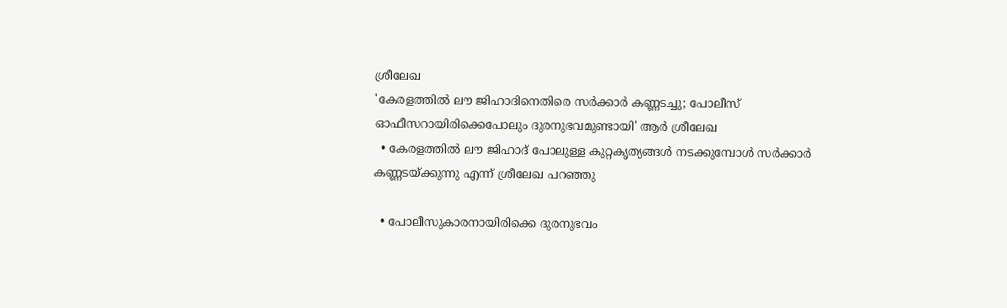ശ്രീലേഖ
'കേരളത്തില്‍ ലൗ ജിഹാദിനെതിരെ സര്‍ക്കാര്‍ കണ്ണടച്ചു; പോലീസ് ഓഫീസറായിരിക്കെപോലും ദുരനുഭവമുണ്ടായി' ആര്‍ ശ്രീലേഖ
  • കേരളത്തിൽ ലൗ ജിഹാദ് പോലുള്ള കുറ്റകൃത്യങ്ങൾ നടക്കുമ്പോൾ സർക്കാർ കണ്ണടയ്ക്കുന്നു എന്ന് ശ്രീലേഖ പറഞ്ഞു

  • പോലീസുകാരനായിരിക്കെ ദുരനുഭവം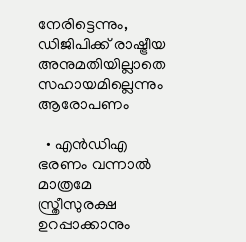നേരിട്ടെന്നും, ഡിജിപിക്ക് രാഷ്ട്രീയ അനുമതിയില്ലാതെ സഹായമില്ലെന്നും ആരോപണം

  • എൻഡിഎ ഭരണം വന്നാൽ മാത്രമേ സ്ത്രീസുരക്ഷ ഉറപ്പാക്കാനും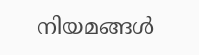നിയമങ്ങൾ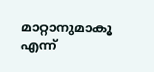മാറ്റാനുമാകൂ എന്ന്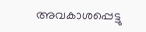അവകാശപ്പെട്ടു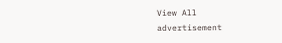View All
advertisement